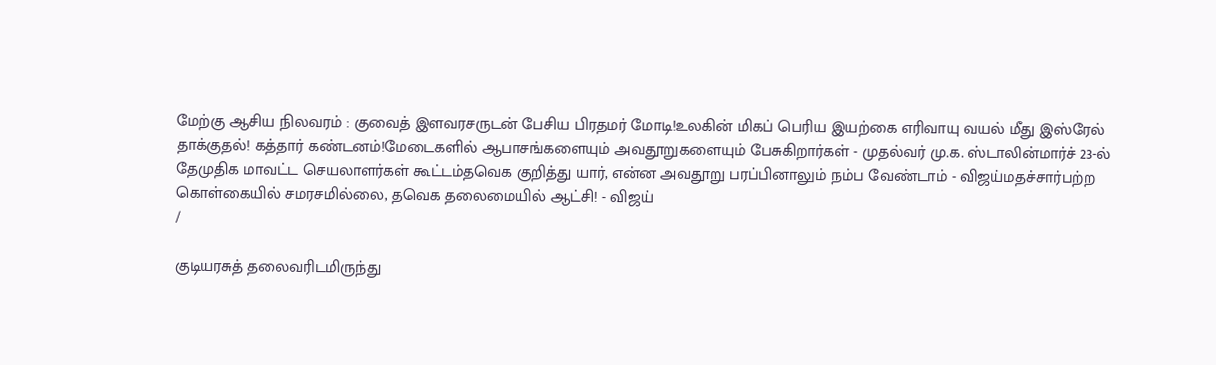மேற்கு ஆசிய நிலவரம் : குவைத் இளவரசருடன் பேசிய பிரதமர் மோடி!உலகின் மிகப் பெரிய இயற்கை எரிவாயு வயல் மீது இஸ்ரேல் தாக்குதல்! கத்தார் கண்டனம்!மேடைகளில் ஆபாசங்களையும் அவதூறுகளையும் பேசுகிறார்கள் - முதல்வர் மு.க. ஸ்டாலின்மார்ச் 23-ல் தேமுதிக மாவட்ட செயலாளர்கள் கூட்டம்தவெக குறித்து யார், என்ன அவதூறு பரப்பினாலும் நம்ப வேண்டாம் - விஜய்மதச்சார்பற்ற கொள்கையில் சமரசமில்லை, தவெக தலைமையில் ஆட்சி! - விஜய்
/

குடியரசுத் தலைவரிடமிருந்து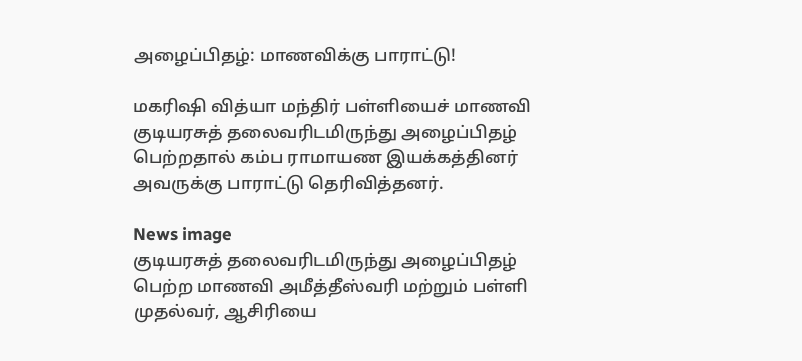அழைப்பிதழ்: மாணவிக்கு பாராட்டு!

மகரிஷி வித்யா மந்திர் பள்ளியைச் மாணவி குடியரசுத் தலைவரிடமிருந்து அழைப்பிதழ் பெற்றதால் கம்ப ராமாயண இயக்கத்தினர் அவருக்கு பாராட்டு தெரிவித்தனர்.

News image
குடியரசுத் தலைவரிடமிருந்து அழைப்பிதழ் பெற்ற மாணவி அமீத்தீஸ்வரி மற்றும் பள்ளி முதல்வர், ஆசிரியை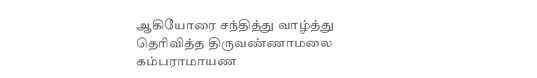ஆகியோரை சந்தித்து வாழ்த்து தெரிவித்த திருவண்ணாமலை கம்பராமாயண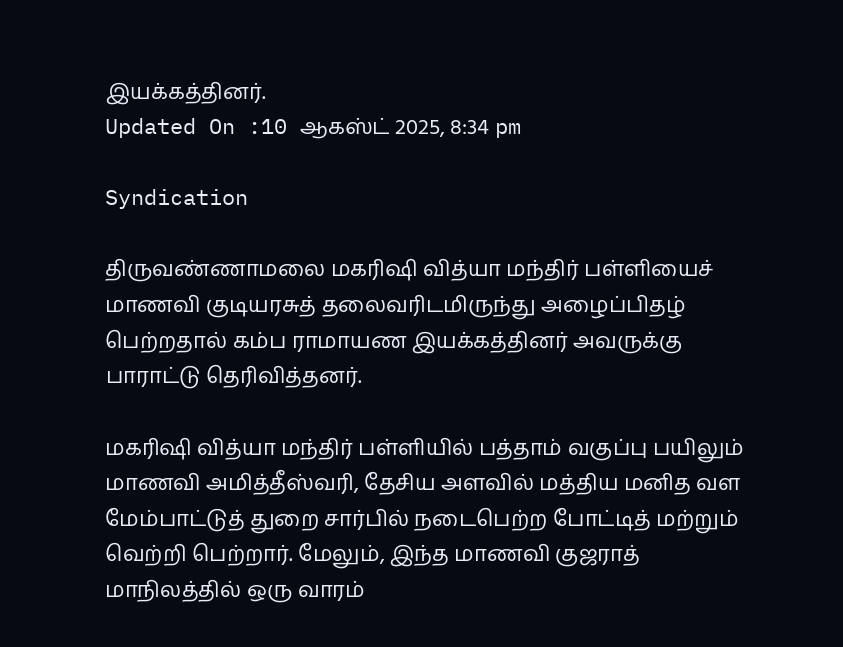இயக்கத்தினர்.
Updated On :10 ஆகஸ்ட் 2025, 8:34 pm

Syndication

திருவண்ணாமலை மகரிஷி வித்யா மந்திர் பள்ளியைச் மாணவி குடியரசுத் தலைவரிடமிருந்து அழைப்பிதழ் பெற்றதால் கம்ப ராமாயண இயக்கத்தினர் அவருக்கு பாராட்டு தெரிவித்தனர்.

மகரிஷி வித்யா மந்திர் பள்ளியில் பத்தாம் வகுப்பு பயிலும் மாணவி அமித்தீஸ்வரி, தேசிய அளவில் மத்திய மனித வள மேம்பாட்டுத் துறை சார்பில் நடைபெற்ற போட்டித் மற்றும் வெற்றி பெற்றார். மேலும், இந்த மாணவி குஜராத் மாநிலத்தில் ஒரு வாரம்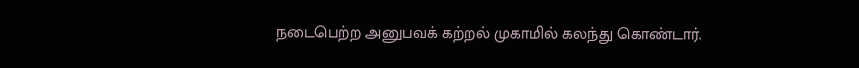நடைபெற்ற அனுபவக் கற்றல் முகாமில் கலந்து கொண்டார்.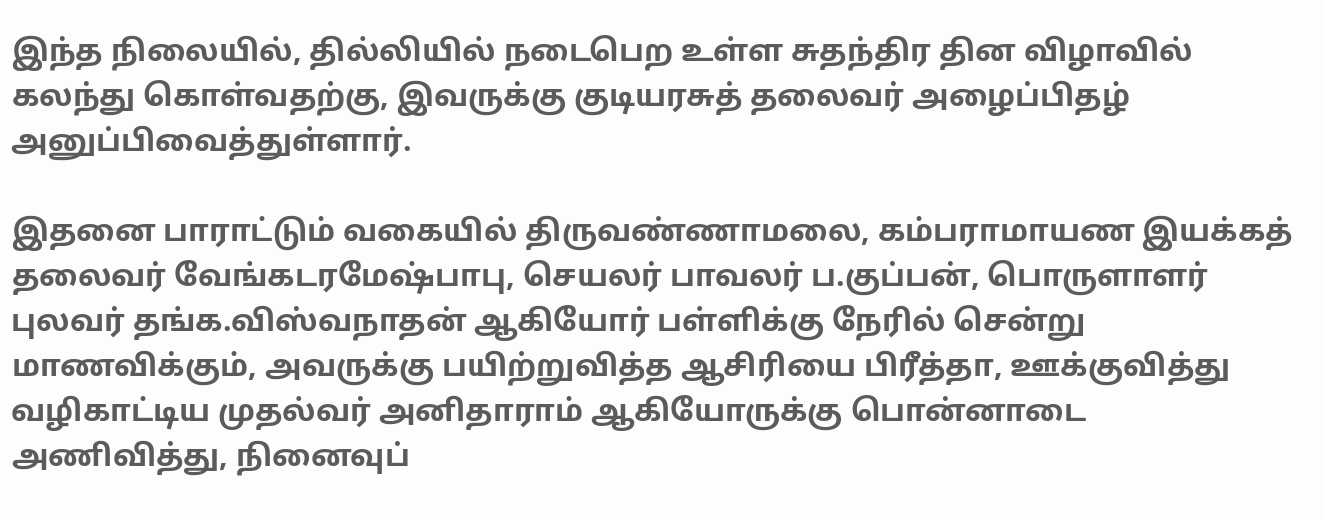இந்த நிலையில், தில்லியில் நடைபெற உள்ள சுதந்திர தின விழாவில் கலந்து கொள்வதற்கு, இவருக்கு குடியரசுத் தலைவர் அழைப்பிதழ் அனுப்பிவைத்துள்ளார்.

இதனை பாராட்டும் வகையில் திருவண்ணாமலை, கம்பராமாயண இயக்கத் தலைவர் வேங்கடரமேஷ்பாபு, செயலர் பாவலர் ப.குப்பன், பொருளாளர் புலவர் தங்க.விஸ்வநாதன் ஆகியோர் பள்ளிக்கு நேரில் சென்று மாணவிக்கும், அவருக்கு பயிற்றுவித்த ஆசிரியை பிரீத்தா, ஊக்குவித்து வழிகாட்டிய முதல்வர் அனிதாராம் ஆகியோருக்கு பொன்னாடை அணிவித்து, நினைவுப்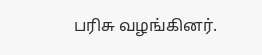பரிசு வழங்கினர்.